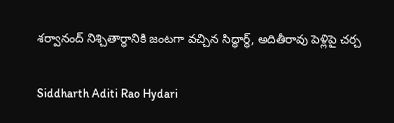శర్వానంద్ నిశ్చితార్ధానికి జంటగా వచ్చిన సిద్ధార్థ్, అదితీరావు పెళ్లిపై చర్చ

Siddharth Aditi Rao Hydari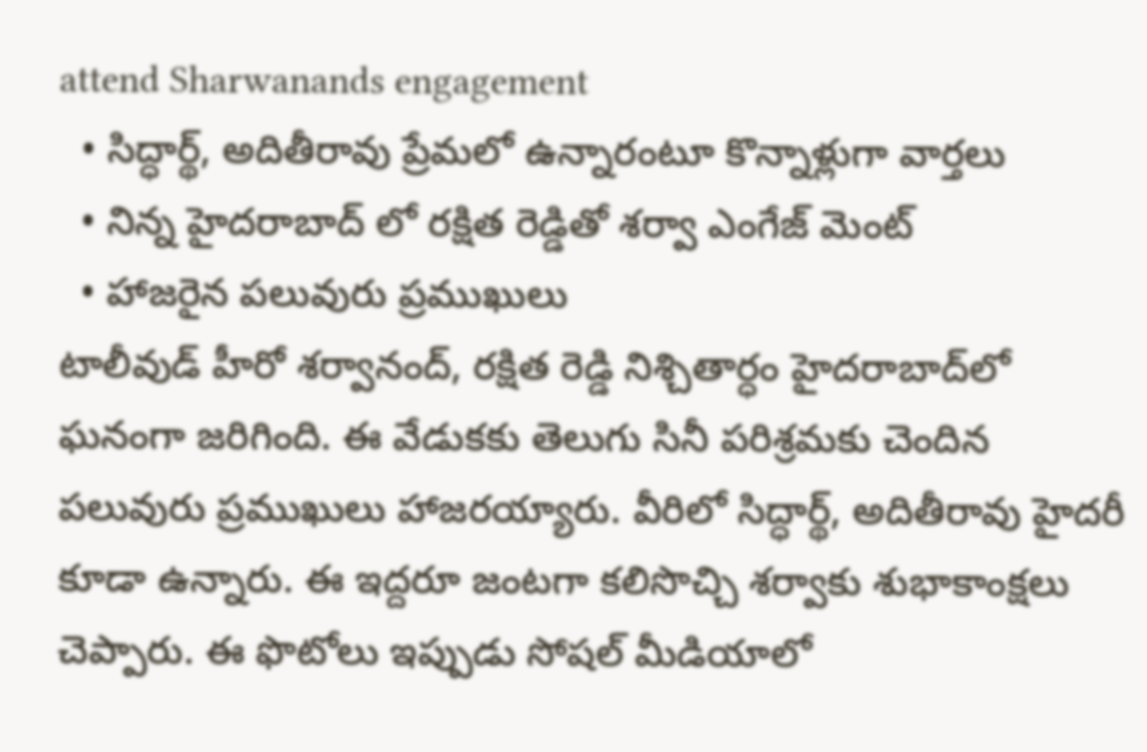attend Sharwanands engagement
  • సిద్ధార్థ్, అదితీరావు ప్రేమలో ఉన్నారంటూ కొన్నాళ్లుగా వార్తలు
  • నిన్న హైదరాబాద్ లో రక్షిత రెడ్డితో శర్వా ఎంగేజ్ మెంట్
  • హాజరైన పలువురు ప్రముఖులు
టాలీవుడ్ హీరో శర్వానంద్, రక్షిత రెడ్డి నిశ్చితార్ధం హైదరాబాద్‌లో ఘనంగా జరిగింది. ఈ వేడుకకు తెలుగు సినీ పరిశ్రమకు చెందిన పలువురు ప్రముఖులు హాజరయ్యారు. వీరిలో సిద్ధార్థ్, అదితీరావు హైదరీ కూడా ఉన్నారు. ఈ ఇద్దరూ జంటగా కలిసొచ్చి శర్వాకు శుభాకాంక్షలు చెప్పారు. ఈ ఫొటోలు ఇప్పుడు సోషల్ మీడియాలో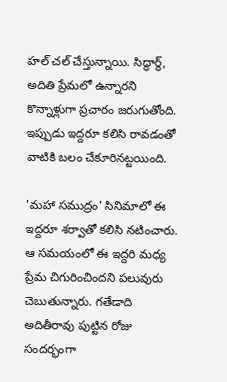హల్ చల్ చేస్తున్నాయి. సిద్ధార్థ్, అదితి ప్రేమలో ఉన్నారని కొన్నాళ్లుగా ప్రచారం జరుగుతోంది. ఇప్పుడు ఇద్దరూ కలిసి రావడంతో వాటికి బలం చేకూరినట్టయింది.

'మహా సముద్రం' సినిమాలో ఈ ఇద్దరూ శర్వాతో కలిసి నటించారు. ఆ సమయంలో ఈ ఇద్దరి మధ్య ప్రేమ చిగురించిందని పలువురు చెబుతున్నారు. గతేడాది అదితీరావు పుట్టిన రోజు సందర్భంగా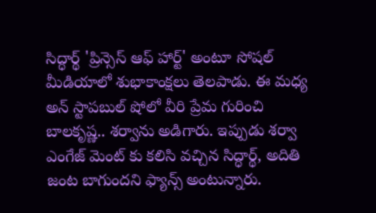సిద్ధార్థ్ 'ప్రిన్సెస్ ఆఫ్ హార్ట్' అంటూ సోషల్ మీడియాలో శుభాకాంక్షలు తెలపాడు. ఈ మధ్య అన్ స్టాపబుల్ షోలో వీరి ప్రేమ గురించి బాలకృష్ణ.. శర్వాను అడిగారు. ఇప్పుడు శర్వా ఎంగేజ్ మెంట్ కు కలిసి వచ్చిన సిద్ధార్థ్, అదితి జంట బాగుందని ఫ్యాన్స్ అంటున్నారు.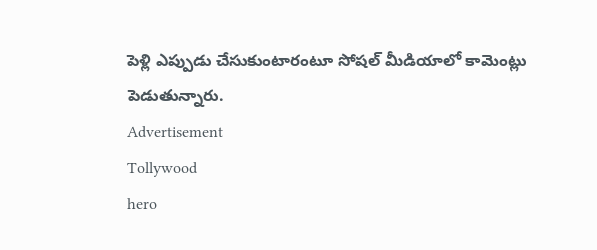పెళ్లి ఎప్పుడు చేసుకుంటారంటూ సోషల్ మీడియాలో కామెంట్లు పెడుతున్నారు.
Advertisement
Tollywood
hero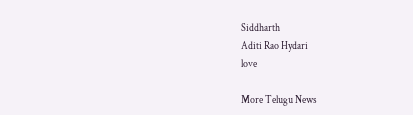Siddharth
Aditi Rao Hydari
love

More Telugu News